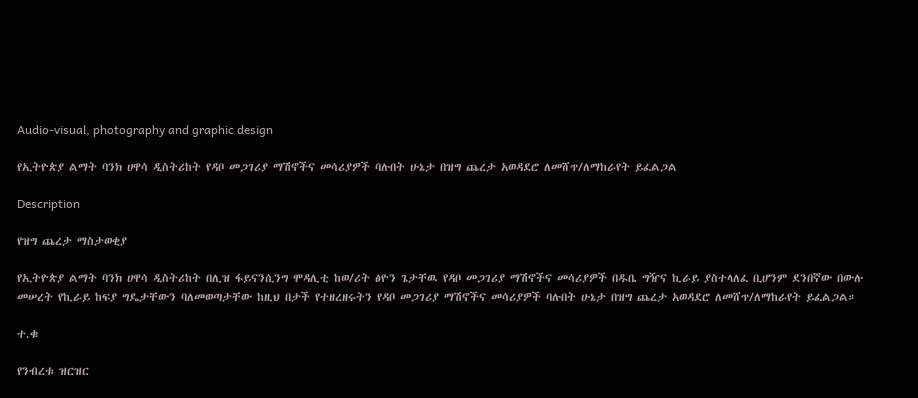Audio-visual, photography and graphic design

የኢትዮጵያ ልማት ባንክ ሀዋሳ ዲስትሪከት የዳቦ መጋገሪያ ማሽኖችና መሳሪያዎች ባሉበት ሁኔታ በዝግ ጨረታ አወዳደሮ ለመሸጥ/ለማከራየት ይፈልጋል

Description

የዝግ ጨረታ ማስታወቂያ

የኢትዮጵያ ልማት ባንክ ሀዋሳ ዲስትሪከት በሊዝ ፋይናንሲንግ ሞዳሊቲ ከወ/ሪት ፅዮን ጌታቸዉ የዳቦ መጋገሪያ ማሽኖችና መሳሪያዎች በዱቤ ግዥና ኪራይ ያስተላለፈ ቢሆንም ደንበኛው በውሉ መሠረት የኪራይ ከፍያ ግዴታቸውን ባለመወጣታቸው ከዚህ በታች የተዘረዘሩትን የዳቦ መጋገሪያ ማሽኖችና መሳሪያዎች ባሉበት ሁኔታ በዝግ ጨረታ አወዳደሮ ለመሸጥ/ለማከራየት ይፈልጋል።

ተ.ቁ

የንብረቱ ዝርዝር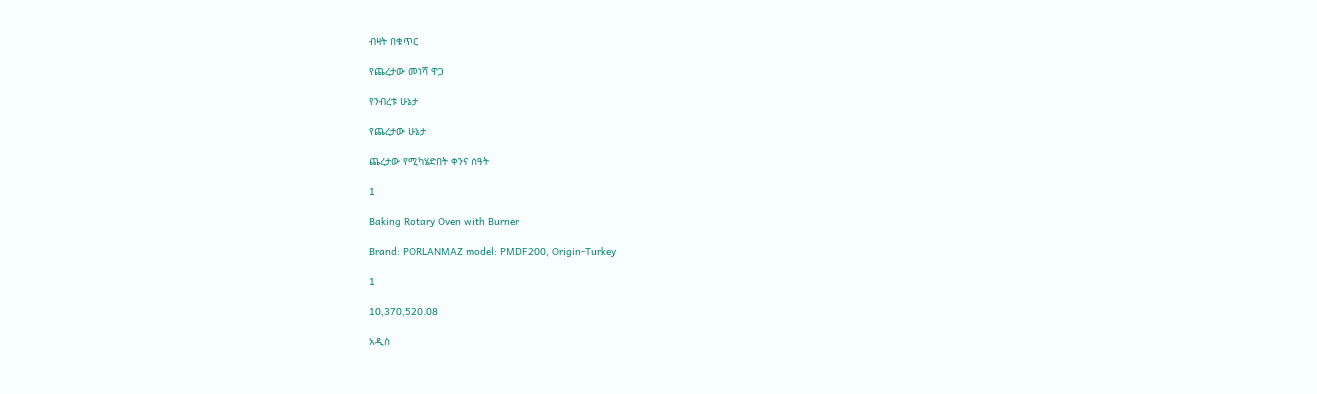ብዛት በቁጥር

የጨረታው መነሻ ዋጋ

የንብረቱ ሁኔታ

የጨረታው ሁኔታ

ጨረታው የሚካሄድበት ቀንና ሰዓት

1

Baking Rotary Oven with Burner

Brand: PORLANMAZ model: PMDF200, Origin-Turkey

1

10,370,520.08

አዲስ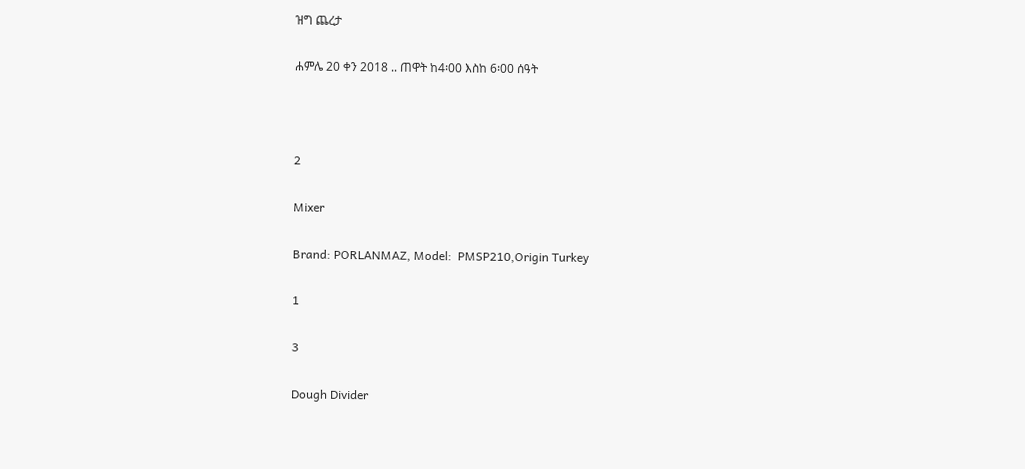ዝግ ጨረታ

ሐምሌ 20 ቀን 2018 .. ጠዋት ከ4፡00 እስከ 6፡00 ሰዓት



2

Mixer

Brand: PORLANMAZ, Model:  PMSP210,Origin Turkey

1

3

Dough Divider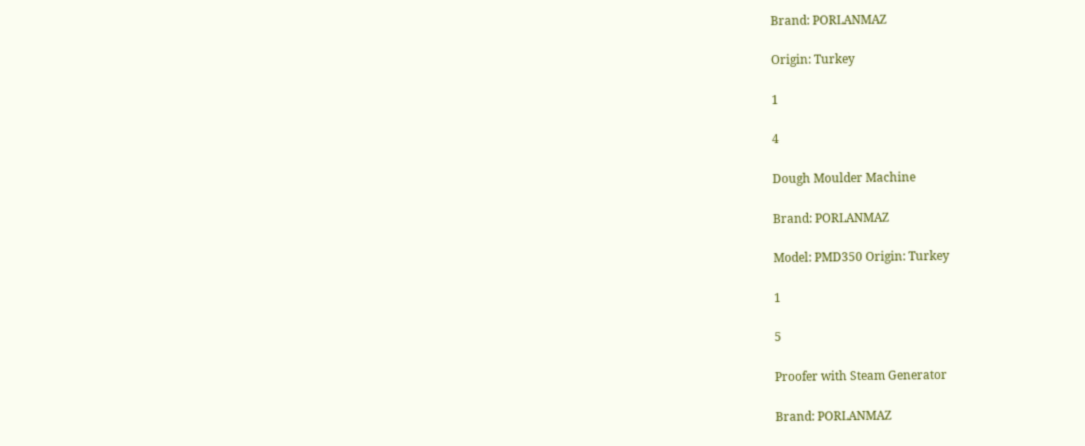Brand: PORLANMAZ

Origin: Turkey

1

4

Dough Moulder Machine

Brand: PORLANMAZ

Model: PMD350 Origin: Turkey

1

5

Proofer with Steam Generator

Brand: PORLANMAZ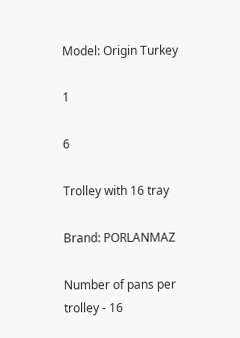Model: Origin Turkey

1

6

Trolley with 16 tray

Brand: PORLANMAZ

Number of pans per trolley - 16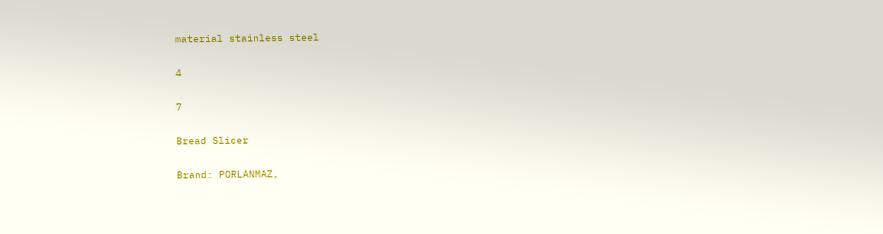material stainless steel

4

7

Bread Slicer

Brand: PORLANMAZ,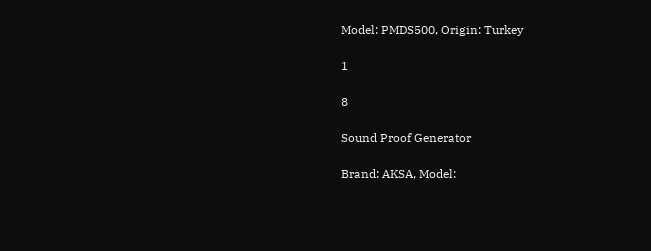Model: PMDS500, Origin: Turkey

1

8

Sound Proof Generator

Brand: AKSA, Model: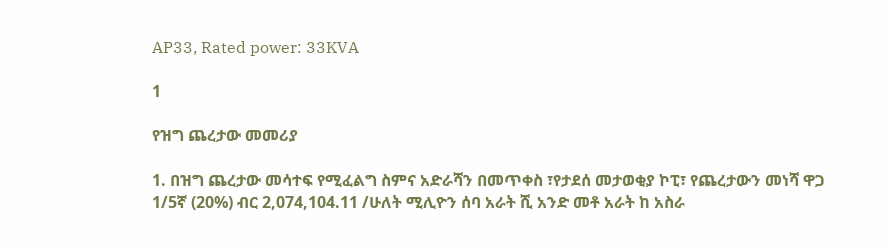AP33, Rated power: 33KVA

1

የዝግ ጨረታው መመሪያ

1. በዝግ ጨረታው መሳተፍ የሚፈልግ ስምና አድራሻን በመጥቀስ ፣የታደሰ መታወቂያ ኮፒ፣ የጨረታውን መነሻ ዋጋ 1/5ኛ (20%) ብር 2,074,104.11 /ሁለት ሚሊዮን ሰባ አራት ሺ አንድ መቶ አራት ከ አስራ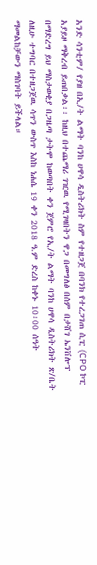አንድ ሳንቲም/ የያዘ በኢ/ት ልማት ባንከ ሀዋሳ ዲስትሪክት ስም የተዘጋጀ በባንክ የተረጋገጠ ሲፒ (CPO ኮፒ አያይዞ ማቅረብ ይጠበቃል፡፡ ከዚህ በተጨማሪ ገዢዉ የሚገዛበትን ዋጋ በመግለፅ በሰም በታሸገ ኤንቨሎፕ በማድረግ ይህ ማስታወቂያ በጋዜጣ ታትሞ ከወጣበት ቀን ጀምሮ የኢ/ት ልማት ባንከ ሀዋሳ ዲስትሪክት ጽ/ቤት ለዚሁ ተግባር በተዘጋጀዉ ሳጥን ውስጥ እስከ ነሐሴ 19 ቀን 2018 ዓ.ም ድረስ ከቀኑ 10፡00 ሰዓት ማመልከቻውን ማስገባት ይችላል።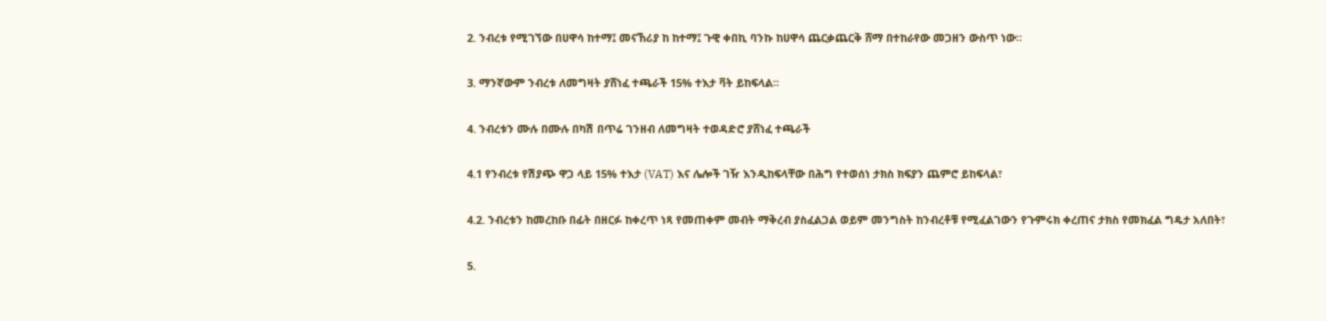2. ንብረቱ የሚገኘው በሀዋሳ ከተማ፤ መናኸሪያ ከ ከተማ፤ ጉዊ ቀበኪ ባንኩ ከሀዋሳ ጨርቃጨርቅ ሸማ በተከራየው መጋዘን ውስጥ ነው።

3. ማንኛውም ንብረቱ ለመግዛት ያሸነፈ ተጫራች 15% ተእታ ቫት ይከፍላል።

4. ንብረቱን ሙሉ በሙሉ በካሽ በጥሬ ገንዘብ ለመግዛት ተወዳድሮ ያሸነፈ ተጫራች

4.1 የንብረቱ የሽያጭ ዋጋ ላይ 15% ተእታ (VAT) እና ሌሎች ገዥ እንዲከፍላቸው በሕግ የተወሰነ ታክስ ክፍያን ጨምሮ ይከፍላል፣

4.2. ንብረቱን ከመረከቡ በፊት በዘርፉ ከቀረጥ ነጻ የመጠቀም መብት ማቅረብ ያስፈልጋል ወይም መንግስት ከንብረቶቹ የሚፈልገውን የጉምሩክ ቀረጠና ታክስ የመክፈል ግዴታ አለበት፣

5.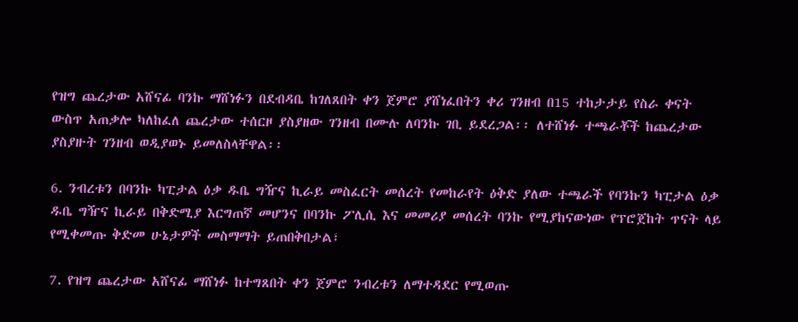የዝግ ጨረታው አሸናፊ ባንኩ ማሸነፉን በደብዳቤ ከገለጸበት ቀን ጀምሮ ያሸነፈበትን ቀሪ ገንዘብ በ15 ተከታታይ የስራ ቀናት ውስጥ አጠቃሎ ካለከፈለ ጨረታው ተሰርዞ ያስያዘው ገንዘብ በሙሉ ለባንኩ ገቢ ይደረጋል፡፡ ለተሸነፉ ተጫራቾች ከጨረታው ያስያዙት ገንዘብ ወዲያወኑ ይመለስላቸዋል፡፡

6. ንብረቱን በባንኩ ካፒታል ዕቃ ዱቤ ግዥና ኪራይ መስፈርት መሰረት የመከራየት ዕቅድ ያለው ተጫራች የባንኩን ካፒታል ዕቃ ዱቤ ግዥና ኪራይ በቅድሚያ እርግጠኛ መሆንና በባንኩ ፖሊሲ እና መመሪያ መሰረት ባንኩ የሚያከናውነው የፕሮጀከት ጥናት ላይ የሚቀመጡ ቅድመ ሁኔታዎች መስማማት ይጠበቅበታል፣

7. የዝግ ጨረታው አሸናፊ ማሸነፉ ከተግጸበት ቀን ጀምሮ ንብረቱን ለማተዳደር የሚወጡ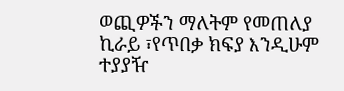ወጪዎችን ማለትም የመጠለያ ኪራይ ፣የጥበቃ ክፍያ እንዲሁም ተያያዥ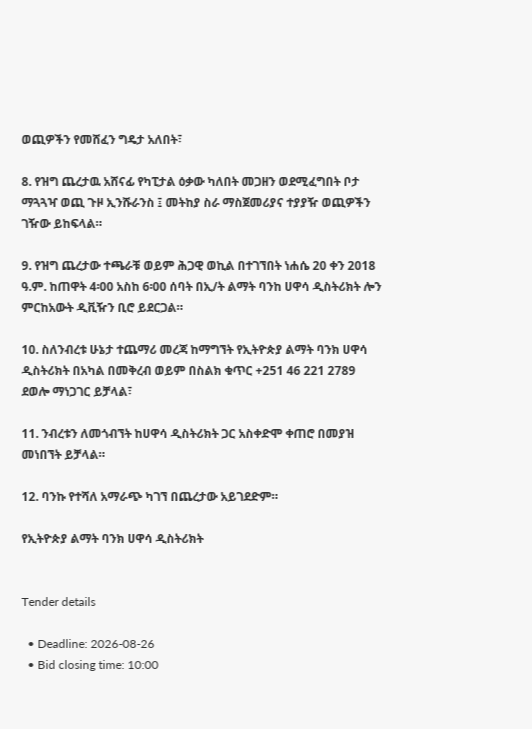ወጪዎችን የመሸፈን ግዴታ አለበት፣

8. የዝግ ጨረታዉ አሸናፊ የካፒታል ዕቃው ካለበት መጋዘን ወደሚፈግበት ቦታ ማጓጓዣ ወጪ ጉዞ ኢንሹራንስ ፤ መትከያ ስራ ማስጀመሪያና ተያያዥ ወጪዎችን ገዥው ይከፍላል።

9. የዝግ ጨረታው ተጫራቹ ወይም ሕጋዊ ወኪል በተገኘበት ነሐሴ 20 ቀን 2018 ዓ.ም. ከጠዋት 4፡00 አስከ 6፡00 ሰባት በኢ/ት ልማት ባንከ ሀዋሳ ዲስትሪክት ሎን ምርከአውት ዲቪዥን ቢሮ ይደርጋል።

10. ስለንብረቱ ሁኔታ ተጨማሪ መረጃ ከማግኘት የኢትዮጵያ ልማት ባንክ ሀዋሳ ዲስትሪክት በአካል በመቅረብ ወይም በስልክ ቁጥር +251 46 221 2789 ደወሎ ማነጋገር ይቻላል፣

11. ንብረቱን ለመጎብኘት ከሀዋሳ ዲስትሪክት ጋር አስቀድሞ ቀጠሮ በመያዝ መነበኘት ይቻላል።

12. ባንኩ የተሻለ አማራጭ ካገኘ በጨረታው አይገደድም።

የኢትዮጵያ ልማት ባንክ ሀዋሳ ዲስትሪክት


Tender details

  • Deadline: 2026-08-26
  • Bid closing time: 10:00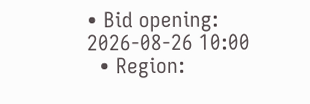• Bid opening: 2026-08-26 10:00
  • Region: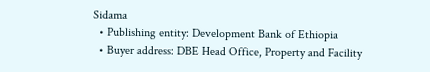Sidama
  • Publishing entity: Development Bank of Ethiopia
  • Buyer address: DBE Head Office, Property and Facility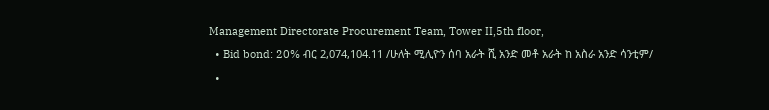Management Directorate Procurement Team, Tower II,5th floor,
  • Bid bond: 20% ብር 2,074,104.11 /ሁለት ሚሊዮን ሰባ አራት ሺ አንድ መቶ አራት ከ አስራ አንድ ሳንቲም/
  •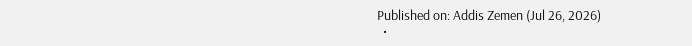Published on: Addis Zemen (Jul 26, 2026)
  •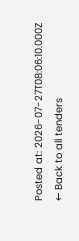Posted at: 2026-07-27T08:06:10.000Z
← Back to all tenders